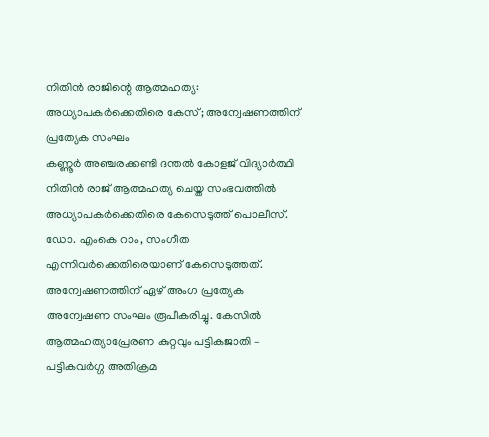നിതിൻ രാജിന്റെ ആത്മഹത്യ: അധ്യാപകർക്കെതിരെ കേസ്; അന്വേഷണത്തിന് പ്രത്യേക സംഘം
കണ്ണൂർ അഞ്ചരക്കണ്ടി ദന്തൽ കോളജ് വിദ്യാർത്ഥി നിതിൻ രാജ് ആത്മഹത്യ ചെയ്ത സംഭവത്തിൽ അധ്യാപകർക്കെതിരെ കേസെടുത്ത് പൊലീസ്. ഡോ. എംകെ റാം, സംഗീത എന്നിവർക്കെതിരെയാണ് കേസെടുത്തത്. അന്വേഷണത്തിന് ഏഴ് അംഗ പ്രത്യേക അന്വേഷണ സംഘം രൂപീകരിച്ചു. കേസിൽ ആത്മഹത്യാപ്രേരണ കുറ്റവും പട്ടികജാതി – പട്ടികവർഗ്ഗ അതിക്രമ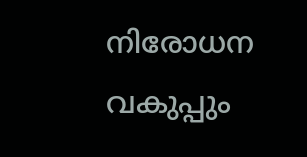നിരോധന വകുപ്പും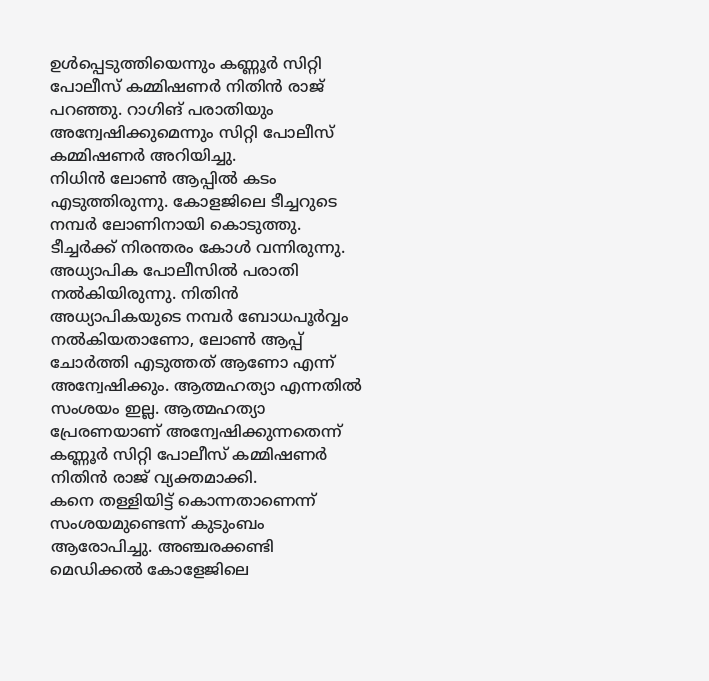ഉൾപ്പെടുത്തിയെന്നും കണ്ണൂർ സിറ്റി പോലീസ് കമ്മിഷണർ നിതിൻ രാജ് പറഞ്ഞു. റാഗിങ് പരാതിയും അന്വേഷിക്കുമെന്നും സിറ്റി പോലീസ് കമ്മിഷണർ അറിയിച്ചു.
നിധിൻ ലോൺ ആപ്പിൽ കടം എടുത്തിരുന്നു. കോളജിലെ ടീച്ചറുടെ നമ്പർ ലോണിനായി കൊടുത്തു. ടീച്ചർക്ക് നിരന്തരം കോൾ വന്നിരുന്നു. അധ്യാപിക പോലീസിൽ പരാതി നൽകിയിരുന്നു. നിതിൻ അധ്യാപികയുടെ നമ്പർ ബോധപൂർവ്വം നൽകിയതാണോ, ലോൺ ആപ്പ് ചോർത്തി എടുത്തത് ആണോ എന്ന് അന്വേഷിക്കും. ആത്മഹത്യാ എന്നതിൽ സംശയം ഇല്ല. ആത്മഹത്യാ പ്രേരണയാണ് അന്വേഷിക്കുന്നതെന്ന് കണ്ണൂർ സിറ്റി പോലീസ് കമ്മിഷണർ നിതിൻ രാജ് വ്യക്തമാക്കി.
കനെ തള്ളിയിട്ട് കൊന്നതാണെന്ന് സംശയമുണ്ടെന്ന് കുടുംബം ആരോപിച്ചു. അഞ്ചരക്കണ്ടി മെഡിക്കൽ കോളേജിലെ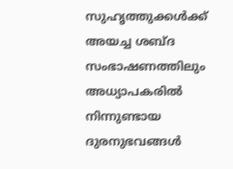സുഹൃത്തുക്കൾക്ക് അയച്ച ശബ്ദ സംഭാഷണത്തിലും അധ്യാപകരിൽ നിന്നുണ്ടായ ദുരനുഭവങ്ങൾ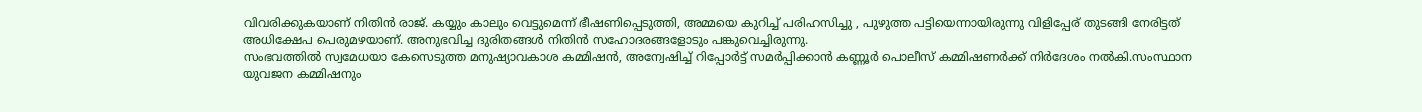വിവരിക്കുകയാണ് നിതിൻ രാജ്. കയ്യും കാലും വെട്ടുമെന്ന് ഭീഷണിപ്പെടുത്തി, അമ്മയെ കുറിച്ച് പരിഹസിച്ചു , പുഴുത്ത പട്ടിയെന്നായിരുന്നു വിളിപ്പേര് തുടങ്ങി നേരിട്ടത് അധിക്ഷേപ പെരുമഴയാണ്. അനുഭവിച്ച ദുരിതങ്ങൾ നിതിൻ സഹോദരങ്ങളോടും പങ്കുവെച്ചിരുന്നു.
സംഭവത്തിൽ സ്വമേധയാ കേസെടുത്ത മനുഷ്യാവകാശ കമ്മിഷൻ, അന്വേഷിച്ച് റിപ്പോർട്ട് സമർപ്പിക്കാൻ കണ്ണൂർ പൊലീസ് കമ്മിഷണർക്ക് നിർദേശം നൽകി.സംസ്ഥാന യുവജന കമ്മിഷനും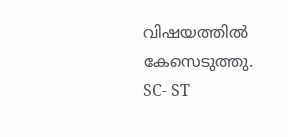വിഷയത്തിൽ കേസെടുത്തു. SC- ST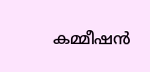കമ്മീഷൻ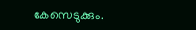കേസെടുക്കും.